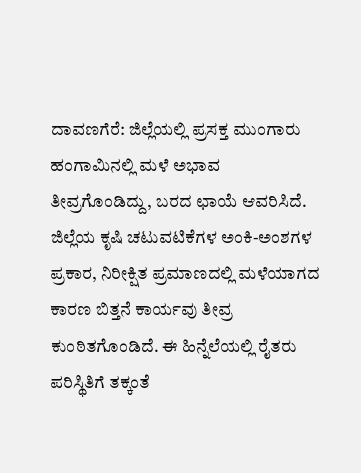ದಾವಣಗೆರೆ: ಜಿಲ್ಲೆಯಲ್ಲಿ ಪ್ರಸಕ್ತ ಮುಂಗಾರು ಹಂಗಾಮಿನಲ್ಲಿ ಮಳೆ ಅಭಾವ ತೀವ್ರಗೊಂಡಿದ್ದು, ಬರದ ಛಾಯೆ ಆವರಿಸಿದೆ. ಜಿಲ್ಲೆಯ ಕೃಷಿ ಚಟುವಟಿಕೆಗಳ ಅಂಕಿ-ಅಂಶಗಳ ಪ್ರಕಾರ, ನಿರೀಕ್ಷಿತ ಪ್ರಮಾಣದಲ್ಲಿ ಮಳೆಯಾಗದ ಕಾರಣ ಬಿತ್ತನೆ ಕಾರ್ಯವು ತೀವ್ರ ಕುಂಠಿತಗೊಂಡಿದೆ. ಈ ಹಿನ್ನೆಲೆಯಲ್ಲಿ ರೈತರು ಪರಿಸ್ಥಿತಿಗೆ ತಕ್ಕಂತೆ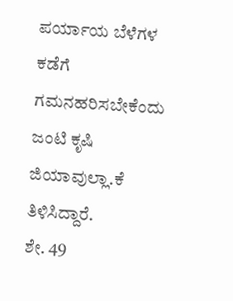ಪರ್ಯಾಯ ಬೆಳೆಗಳ ಕಡೆಗೆ ಗಮನಹರಿಸಬೇಕೆಂದು ಜಂಟಿ ಕೃಷಿ ಜಿಯಾವುಲ್ಲಾ.ಕೆ ತಿಳಿಸಿದ್ದಾರೆ.
ಶೇ. 49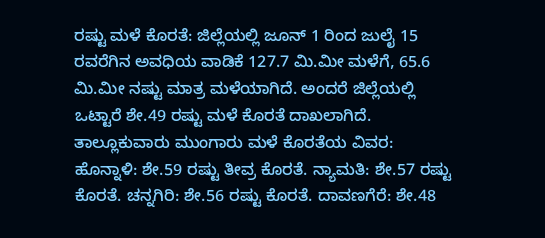ರಷ್ಟು ಮಳೆ ಕೊರತೆ: ಜಿಲ್ಲೆಯಲ್ಲಿ ಜೂನ್ 1 ರಿಂದ ಜುಲೈ 15 ರವರೆಗಿನ ಅವಧಿಯ ವಾಡಿಕೆ 127.7 ಮಿ.ಮೀ ಮಳೆಗೆ, 65.6 ಮಿ.ಮೀ ನಷ್ಟು ಮಾತ್ರ ಮಳೆಯಾಗಿದೆ. ಅಂದರೆ ಜಿಲ್ಲೆಯಲ್ಲಿ ಒಟ್ಟಾರೆ ಶೇ.49 ರಷ್ಟು ಮಳೆ ಕೊರತೆ ದಾಖಲಾಗಿದೆ.
ತಾಲ್ಲೂಕುವಾರು ಮುಂಗಾರು ಮಳೆ ಕೊರತೆಯ ವಿವರ:
ಹೊನ್ನಾಳಿ: ಶೇ.59 ರಷ್ಟು ತೀವ್ರ ಕೊರತೆ. ನ್ಯಾಮತಿ: ಶೇ.57 ರಷ್ಟು ಕೊರತೆ. ಚನ್ನಗಿರಿ: ಶೇ.56 ರಷ್ಟು ಕೊರತೆ. ದಾವಣಗೆರೆ: ಶೇ.48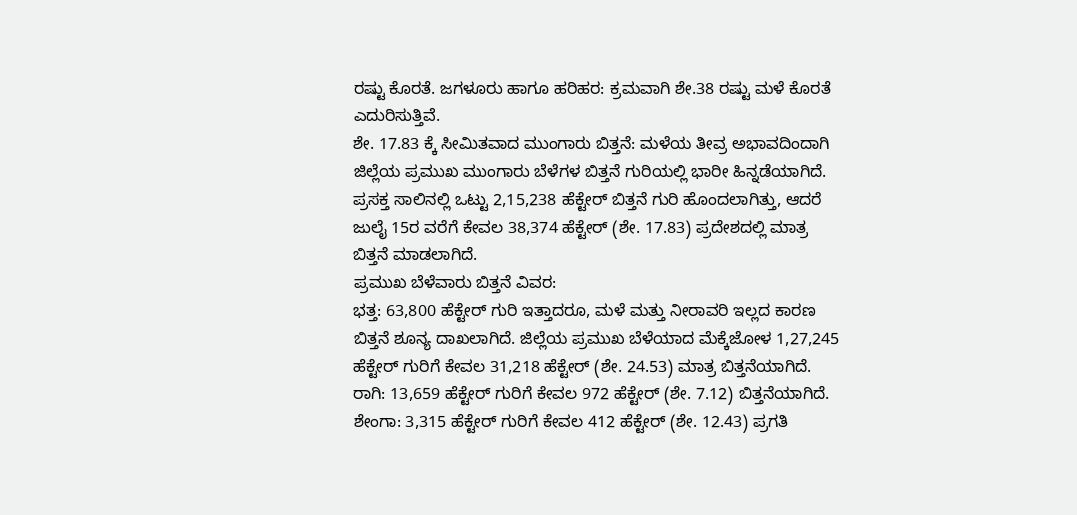ರಷ್ಟು ಕೊರತೆ. ಜಗಳೂರು ಹಾಗೂ ಹರಿಹರ: ಕ್ರಮವಾಗಿ ಶೇ.38 ರಷ್ಟು ಮಳೆ ಕೊರತೆ ಎದುರಿಸುತ್ತಿವೆ.
ಶೇ. 17.83 ಕ್ಕೆ ಸೀಮಿತವಾದ ಮುಂಗಾರು ಬಿತ್ತನೆ: ಮಳೆಯ ತೀವ್ರ ಅಭಾವದಿಂದಾಗಿ ಜಿಲ್ಲೆಯ ಪ್ರಮುಖ ಮುಂಗಾರು ಬೆಳೆಗಳ ಬಿತ್ತನೆ ಗುರಿಯಲ್ಲಿ ಭಾರೀ ಹಿನ್ನಡೆಯಾಗಿದೆ. ಪ್ರಸಕ್ತ ಸಾಲಿನಲ್ಲಿ ಒಟ್ಟು 2,15,238 ಹೆಕ್ಟೇರ್ ಬಿತ್ತನೆ ಗುರಿ ಹೊಂದಲಾಗಿತ್ತು, ಆದರೆ ಜುಲೈ 15ರ ವರೆಗೆ ಕೇವಲ 38,374 ಹೆಕ್ಟೇರ್ (ಶೇ. 17.83) ಪ್ರದೇಶದಲ್ಲಿ ಮಾತ್ರ ಬಿತ್ತನೆ ಮಾಡಲಾಗಿದೆ.
ಪ್ರಮುಖ ಬೆಳೆವಾರು ಬಿತ್ತನೆ ವಿವರ:
ಭತ್ತ: 63,800 ಹೆಕ್ಟೇರ್ ಗುರಿ ಇತ್ತಾದರೂ, ಮಳೆ ಮತ್ತು ನೀರಾವರಿ ಇಲ್ಲದ ಕಾರಣ ಬಿತ್ತನೆ ಶೂನ್ಯ ದಾಖಲಾಗಿದೆ. ಜಿಲ್ಲೆಯ ಪ್ರಮುಖ ಬೆಳೆಯಾದ ಮೆಕ್ಕೆಜೋಳ 1,27,245 ಹೆಕ್ಟೇರ್ ಗುರಿಗೆ ಕೇವಲ 31,218 ಹೆಕ್ಟೇರ್ (ಶೇ. 24.53) ಮಾತ್ರ ಬಿತ್ತನೆಯಾಗಿದೆ. ರಾಗಿ: 13,659 ಹೆಕ್ಟೇರ್ ಗುರಿಗೆ ಕೇವಲ 972 ಹೆಕ್ಟೇರ್ (ಶೇ. 7.12) ಬಿತ್ತನೆಯಾಗಿದೆ. ಶೇಂಗಾ: 3,315 ಹೆಕ್ಟೇರ್ ಗುರಿಗೆ ಕೇವಲ 412 ಹೆಕ್ಟೇರ್ (ಶೇ. 12.43) ಪ್ರಗತಿ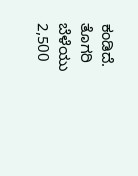ಕಂಡಿದೆ. ತೊಗರಿ ಬೆಳೆಯು 2,500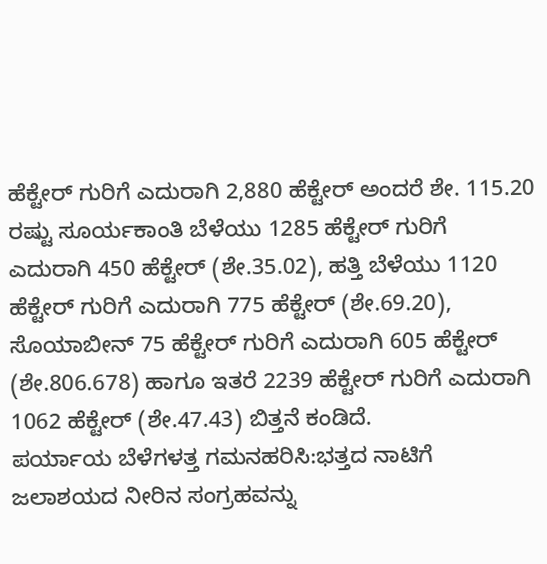ಹೆಕ್ಟೇರ್ ಗುರಿಗೆ ಎದುರಾಗಿ 2,880 ಹೆಕ್ಟೇರ್ ಅಂದರೆ ಶೇ. 115.20 ರಷ್ಟು ಸೂರ್ಯಕಾಂತಿ ಬೆಳೆಯು 1285 ಹೆಕ್ಟೇರ್ ಗುರಿಗೆ ಎದುರಾಗಿ 450 ಹೆಕ್ಟೇರ್ (ಶೇ.35.02), ಹತ್ತಿ ಬೆಳೆಯು 1120 ಹೆಕ್ಟೇರ್ ಗುರಿಗೆ ಎದುರಾಗಿ 775 ಹೆಕ್ಟೇರ್ (ಶೇ.69.20), ಸೊಯಾಬೀನ್ 75 ಹೆಕ್ಟೇರ್ ಗುರಿಗೆ ಎದುರಾಗಿ 605 ಹೆಕ್ಟೇರ್ (ಶೇ.806.678) ಹಾಗೂ ಇತರೆ 2239 ಹೆಕ್ಟೇರ್ ಗುರಿಗೆ ಎದುರಾಗಿ 1062 ಹೆಕ್ಟೇರ್ (ಶೇ.47.43) ಬಿತ್ತನೆ ಕಂಡಿದೆ.
ಪರ್ಯಾಯ ಬೆಳೆಗಳತ್ತ ಗಮನಹರಿಸಿ:ಭತ್ತದ ನಾಟಿಗೆ ಜಲಾಶಯದ ನೀರಿನ ಸಂಗ್ರಹವನ್ನು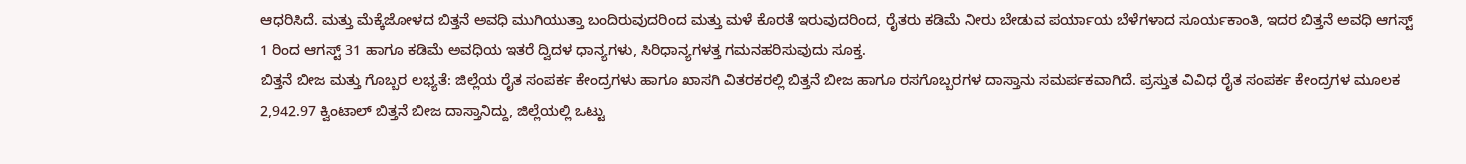ಆಧರಿಸಿದೆ. ಮತ್ತು ಮೆಕ್ಕೆಜೋಳದ ಬಿತ್ತನೆ ಅವಧಿ ಮುಗಿಯುತ್ತಾ ಬಂದಿರುವುದರಿಂದ ಮತ್ತು ಮಳೆ ಕೊರತೆ ಇರುವುದರಿಂದ, ರೈತರು ಕಡಿಮೆ ನೀರು ಬೇಡುವ ಪರ್ಯಾಯ ಬೆಳೆಗಳಾದ ಸೂರ್ಯಕಾಂತಿ, ಇದರ ಬಿತ್ತನೆ ಅವಧಿ ಆಗಸ್ಟ್ 1 ರಿಂದ ಆಗಸ್ಟ್ 31 ಹಾಗೂ ಕಡಿಮೆ ಅವಧಿಯ ಇತರೆ ದ್ವಿದಳ ಧಾನ್ಯಗಳು, ಸಿರಿಧಾನ್ಯಗಳತ್ತ ಗಮನಹರಿಸುವುದು ಸೂಕ್ತ.
ಬಿತ್ತನೆ ಬೀಜ ಮತ್ತು ಗೊಬ್ಬರ ಲಭ್ಯತೆ: ಜಿಲ್ಲೆಯ ರೈತ ಸಂಪರ್ಕ ಕೇಂದ್ರಗಳು ಹಾಗೂ ಖಾಸಗಿ ವಿತರಕರಲ್ಲಿ ಬಿತ್ತನೆ ಬೀಜ ಹಾಗೂ ರಸಗೊಬ್ಬರಗಳ ದಾಸ್ತಾನು ಸಮರ್ಪಕವಾಗಿದೆ. ಪ್ರಸ್ತುತ ವಿವಿಧ ರೈತ ಸಂಪರ್ಕ ಕೇಂದ್ರಗಳ ಮೂಲಕ 2,942.97 ಕ್ವಿಂಟಾಲ್ ಬಿತ್ತನೆ ಬೀಜ ದಾಸ್ತಾನಿದ್ದು, ಜಿಲ್ಲೆಯಲ್ಲಿ ಒಟ್ಟು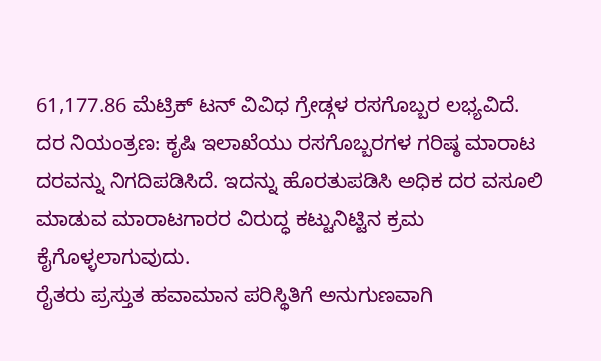61,177.86 ಮೆಟ್ರಿಕ್ ಟನ್ ವಿವಿಧ ಗ್ರೇಡ್ಗಳ ರಸಗೊಬ್ಬರ ಲಭ್ಯವಿದೆ.
ದರ ನಿಯಂತ್ರಣ: ಕೃಷಿ ಇಲಾಖೆಯು ರಸಗೊಬ್ಬರಗಳ ಗರಿಷ್ಠ ಮಾರಾಟ ದರವನ್ನು ನಿಗದಿಪಡಿಸಿದೆ. ಇದನ್ನು ಹೊರತುಪಡಿಸಿ ಅಧಿಕ ದರ ವಸೂಲಿ ಮಾಡುವ ಮಾರಾಟಗಾರರ ವಿರುದ್ಧ ಕಟ್ಟುನಿಟ್ಟಿನ ಕ್ರಮ ಕೈಗೊಳ್ಳಲಾಗುವುದು.
ರೈತರು ಪ್ರಸ್ತುತ ಹವಾಮಾನ ಪರಿಸ್ಥಿತಿಗೆ ಅನುಗುಣವಾಗಿ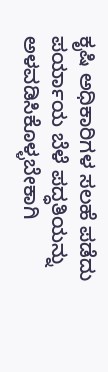ಕೃಷಿ ಅಧಿಕಾರಿಗಳ ಸಲಹೆ ಪಡೆದು ಪರ್ಯಾಯ ಬೆಳೆ ಪದ್ಧತಿಯನ್ನು ಅಳವಡಿಸಿಕೊಳ್ಳಬೇಕಾಗಿ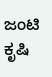ಜಂಟಿ ಕೃಷಿ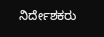ನಿರ್ದೇಶಕರು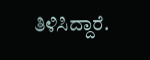ತಿಳಿಸಿದ್ದಾರೆ.